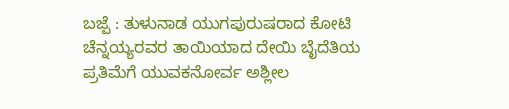ಬಜ್ಪೆ : ತುಳುನಾಡ ಯುಗಪುರುಷರಾದ ಕೋಟಿ ಚೆನ್ನಯ್ಯರವರ ತಾಯಿಯಾದ ದೇಯಿ ಬೈದೆತಿಯ ಪ್ರತಿಮೆಗೆ ಯುವಕನೋರ್ವ ಅಶ್ಲೀಲ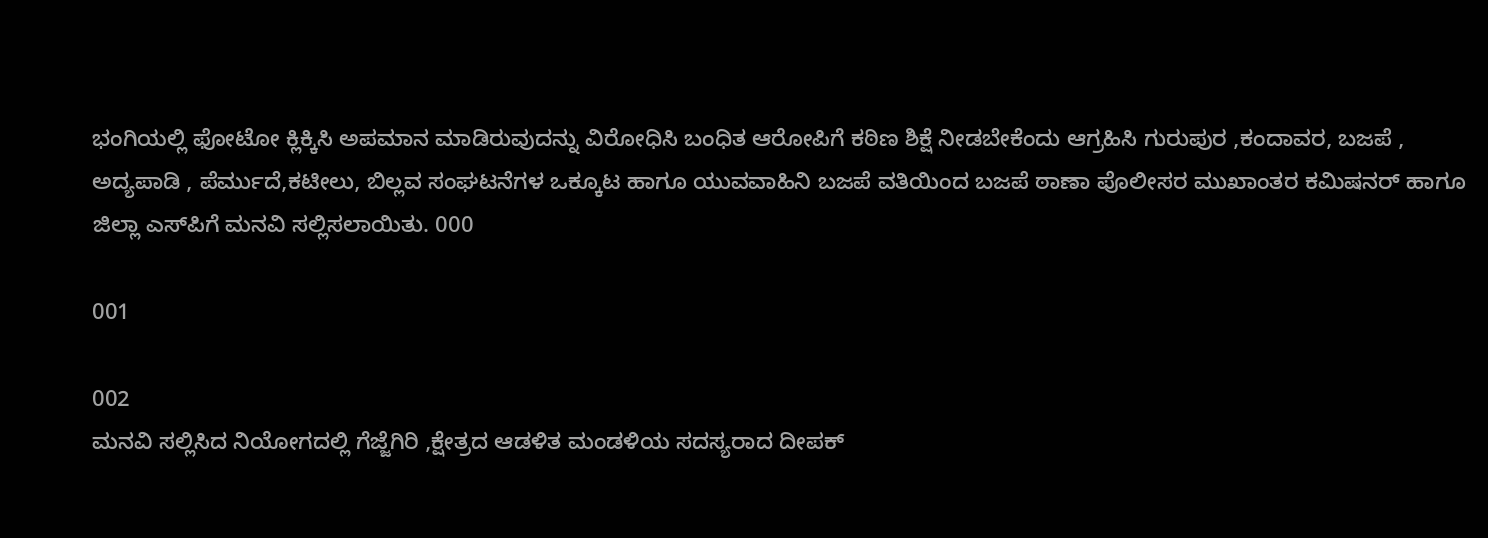ಭಂಗಿಯಲ್ಲಿ ಫೋಟೋ ಕ್ಲಿಕ್ಕಿಸಿ ಅಪಮಾನ ಮಾಡಿರುವುದನ್ನು ವಿರೋಧಿಸಿ ಬಂಧಿತ ಆರೋಪಿಗೆ ಕಠಿಣ ಶಿಕ್ಷೆ ನೀಡಬೇಕೆಂದು ಆಗ್ರಹಿಸಿ ಗುರುಪುರ ,ಕಂದಾವರ, ಬಜಪೆ , ಅದ್ಯಪಾಡಿ , ಪೆರ್ಮುದೆ,ಕಟೀಲು, ಬಿಲ್ಲವ ಸಂಘಟನೆಗಳ ಒಕ್ಕೂಟ ಹಾಗೂ ಯುವವಾಹಿನಿ ಬಜಪೆ ವತಿಯಿಂದ ಬಜಪೆ ಠಾಣಾ ಪೊಲೀಸರ ಮುಖಾಂತರ ಕಮಿಷನರ್ ಹಾಗೂ ಜಿಲ್ಲಾ ಎಸ್‍ಪಿಗೆ ಮನವಿ ಸಲ್ಲಿಸಲಾಯಿತು. 000

001

002
ಮನವಿ ಸಲ್ಲಿಸಿದ ನಿಯೋಗದಲ್ಲಿ ಗೆಜ್ಜೆಗಿರಿ ,ಕ್ಷೇತ್ರದ ಆಡಳಿತ ಮಂಡಳಿಯ ಸದಸ್ಯರಾದ ದೀಪಕ್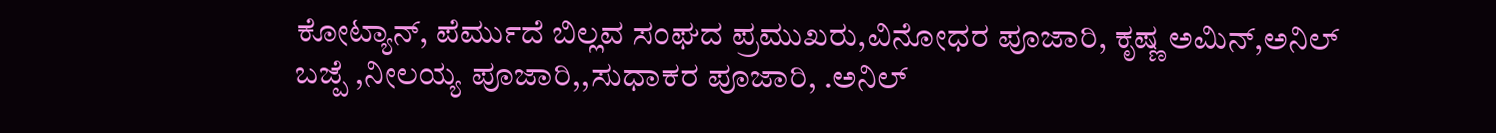ಕೋಟ್ಯಾನ್, ಪೆರ್ಮುದೆ ಬಿಲ್ಲವ ಸಂಘದ ಪ್ರಮುಖರು,ವಿನೋಧರ ಪೂಜಾರಿ, ಕೃಷ್ಣ ಅಮಿನ್,ಅನಿಲ್ ಬಜ್ಪೆ ,ನೀಲಯ್ಯ ಪೂಜಾರಿ,,ಸುಧಾಕರ ಪೂಜಾರಿ, .ಅನಿಲ್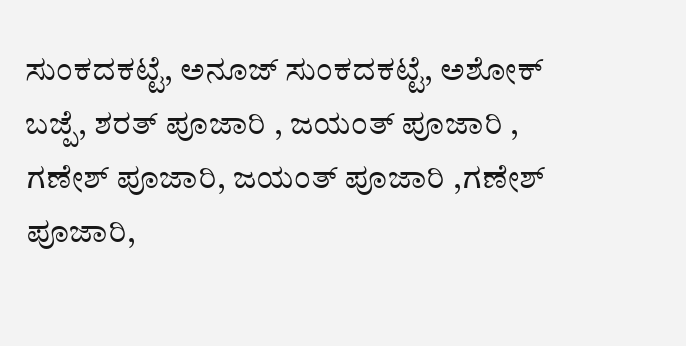ಸುಂಕದಕಟ್ಟೆ, ಅನೂಜ್ ಸುಂಕದಕಟ್ಟೆ, ಅಶೋಕ್ ಬಜ್ಪೆ, ಶರತ್ ಪೂಜಾರಿ , ಜಯಂತ್ ಪೂಜಾರಿ , ಗಣೇಶ್ ಪೂಜಾರಿ, ಜಯಂತ್ ಪೂಜಾರಿ ,ಗಣೇಶ್ ಪೂಜಾರಿ,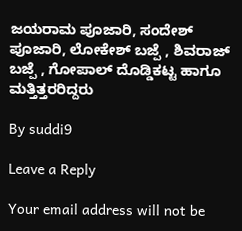ಜಯರಾಮ ಪೂಜಾರಿ, ಸಂದೇಶ್ ಪೂಜಾರಿ, ಲೋಕೇಶ್ ಬಜ್ಪೆ , ಶಿವರಾಜ್ ಬಜ್ಪೆ , ಗೋಪಾಲ್ ದೊಡ್ಡಿಕಟ್ಟ ಹಾಗೂ  ಮತ್ತಿತ್ತರರಿದ್ದರು

By suddi9

Leave a Reply

Your email address will not be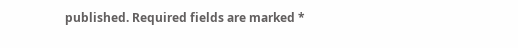published. Required fields are marked *